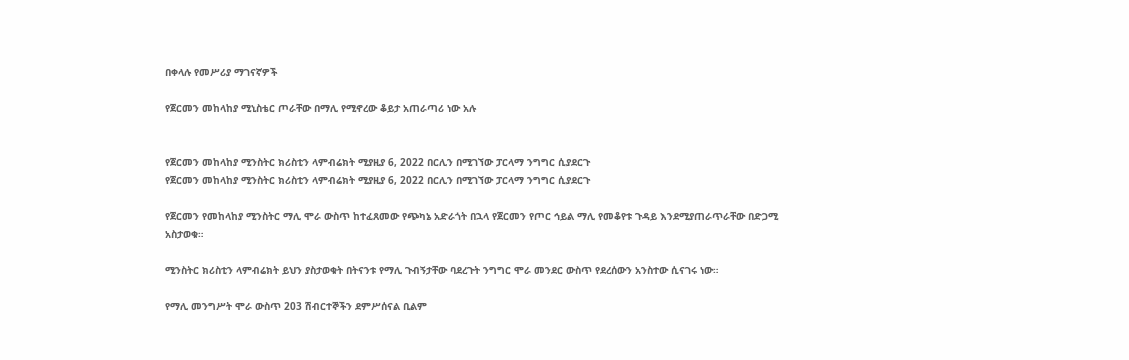በቀላሉ የመሥሪያ ማገናኛዎች

የጀርመን መከላከያ ሚኒስቴር ጦራቸው በማሊ የሚኖረው ቆይታ አጠራጣሪ ነው አሉ


የጀርመን መከላከያ ሚንስትር ክሪስቲን ላምብሬክት ሚያዚያ 6, 2022 በርሊን በሚገኘው ፓርላማ ንግግር ሲያደርጉ
የጀርመን መከላከያ ሚንስትር ክሪስቲን ላምብሬክት ሚያዚያ 6, 2022 በርሊን በሚገኘው ፓርላማ ንግግር ሲያደርጉ

የጀርመን የመከላከያ ሚንስትር ማሊ ሞራ ውስጥ ከተፈጸመው የጭካኔ አድራጎት በኋላ የጀርመን የጦር ኅይል ማሊ የመቆየቱ ጉዳይ እንደሚያጠራጥራቸው በድጋሚ አስታወቁ።

ሚንስትር ክሪስቲን ላምብሬክት ይህን ያስታወቁት በትናንቱ የማሊ ጉብኝታቸው ባደረጉት ንግግር ሞራ መንደር ውስጥ የደረሰውን አንስተው ሲናገሩ ነው።

የማሊ መንግሥት ሞራ ውስጥ 203 ሽብርተኞችን ደምሥሰናል ቢልም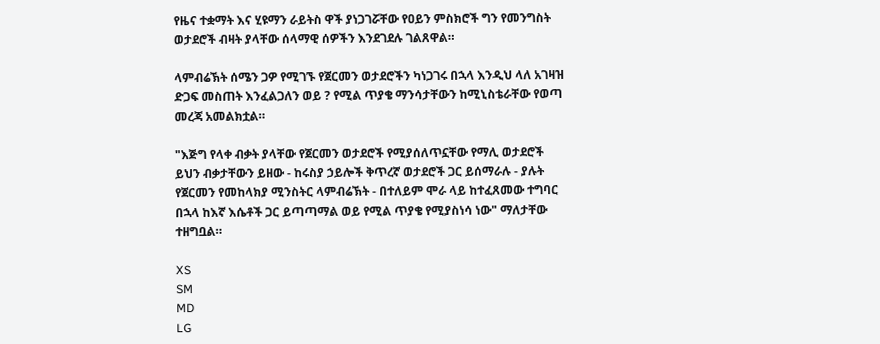የዜና ተቋማት እና ሂዩማን ራይትስ ዋች ያነጋገሯቸው የዐይን ምስክሮች ግን የመንግስት ወታደሮች ብዛት ያላቸው ሰላማዊ ሰዎችን እንደገደሉ ገልጸዋል።

ላምብሬኽት ሰሜን ጋዎ የሚገኙ የጀርመን ወታደሮችን ካነጋገሩ በኋላ እንዲህ ላለ አገዛዝ ድጋፍ መስጠት እንፈልጋለን ወይ ? የሚል ጥያቄ ማንሳታቸውን ከሚኒስቴራቸው የወጣ መረጃ አመልክቷል።

"እጅግ የላቀ ብቃት ያላቸው የጀርመን ወታደሮች የሚያሰለጥኗቸው የማሊ ወታደሮች ይህን ብቃታቸውን ይዘው - ከሩስያ ኃይሎች ቅጥረኛ ወታደሮች ጋር ይሰማራሉ - ያሉት የጀርመን የመከላክያ ሚንስትር ላምብሬኽት - በተለይም ሞራ ላይ ከተፈጸመው ተግባር በኋላ ከእኛ እሴቶች ጋር ይጣጣማል ወይ የሚል ጥያቄ የሚያስነሳ ነው" ማለታቸው ተዘግቧል።

XS
SM
MD
LG